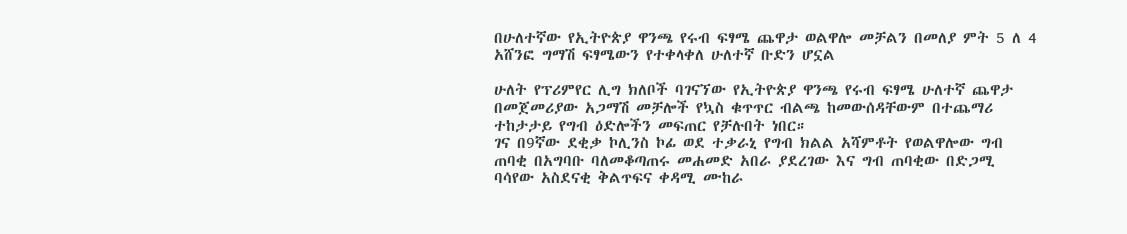በሁለተኛው የኢትዮጵያ ዋንጫ የሩብ ፍፃሜ ጨዋታ ወልዋሎ መቻልን በመለያ ምት 5 ለ 4 አሸንፎ ግማሽ ፍፃሜውን የተቀላቀለ ሁለተኛ ቡድን ሆኗል

ሁለት የፕሪምየር ሊግ ክለቦች ባገናኘው የኢትዮጵያ ዋንጫ የሩብ ፍፃሜ ሁለተኛ ጨዋታ በመጀመሪያው አጋማሽ መቻሎች የኳስ ቁጥጥር ብልጫ ከመውሰዳቸውም በተጨማሪ ተከታታይ የግብ ዕድሎችን መፍጠር የቻሉበት ነበር።
ገና በ9ኛው ደቂቃ ኮሊንስ ኮፊ ወደ ተቃራኒ የግብ ክልል አሻምቶት የወልዋሎው ግብ ጠባቂ በአግባቡ ባለመቆጣጠሩ መሐመድ አበራ ያደረገው እና ግብ ጠባቂው በድጋሚ ባሳየው አስደናቂ ቅልጥፍና ቀዳሚ ሙከራ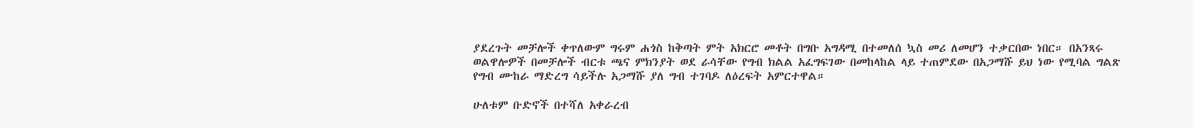ያደረጉት መቻሎች ቀጥለውም ግሩም ሐጎስ ከቅጣት ምት አክርሮ መቶት በግቡ አግዳሚ በተመለሰ ኳስ መሪ ለመሆን ተቃርበው ነበር። በአንጻሩ ወልዋሎዎች በመቻሎች ብርቱ ጫና ምክንያት ወደ ራሳቸው የግብ ክልል አፈግፍገው በመከላከል ላይ ተጠምደው በአጋማሹ ይህ ነው የሚባል ግልጽ የግብ ሙከራ ማድረግ ሳይችሉ አጋማሹ ያለ ግብ ተገባዶ ለዕረፍት አምርተዋል።

ሁለቱም ቡድኖች በተሻለ አቀራረብ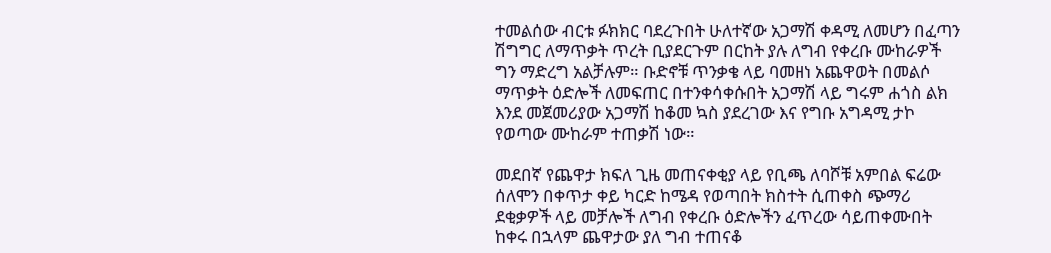ተመልሰው ብርቱ ፉክክር ባደረጉበት ሁለተኛው አጋማሽ ቀዳሚ ለመሆን በፈጣን ሽግግር ለማጥቃት ጥረት ቢያደርጉም በርከት ያሉ ለግብ የቀረቡ ሙከራዎች ግን ማድረግ አልቻሉም። ቡድኖቹ ጥንቃቄ ላይ ባመዘነ አጨዋወት በመልሶ ማጥቃት ዕድሎች ለመፍጠር በተንቀሳቀሱበት አጋማሽ ላይ ግሩም ሐጎስ ልክ እንደ መጀመሪያው አጋማሽ ከቆመ ኳስ ያደረገው እና የግቡ አግዳሚ ታኮ የወጣው ሙከራም ተጠቃሽ ነው።

መደበኛ የጨዋታ ክፍለ ጊዜ መጠናቀቂያ ላይ የቢጫ ለባሾቹ አምበል ፍሬው ሰለሞን በቀጥታ ቀይ ካርድ ከሜዳ የወጣበት ክስተት ሲጠቀስ ጭማሪ ደቂቃዎች ላይ መቻሎች ለግብ የቀረቡ ዕድሎችን ፈጥረው ሳይጠቀሙበት ከቀሩ በኋላም ጨዋታው ያለ ግብ ተጠናቆ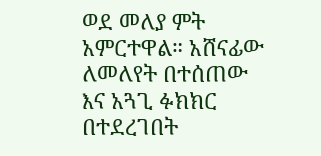ወደ መለያ ምት አምርተዋል። አሸናፊው ለመለየት በተሰጠው እና አጓጊ ፉክክር በተደረገበት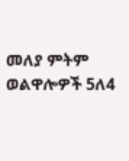መለያ ምትም ወልዋሎዎች 5ለ4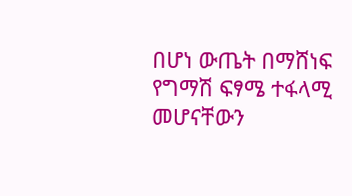በሆነ ውጤት በማሸነፍ የግማሽ ፍፃሜ ተፋላሚ መሆናቸውን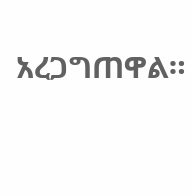አረጋግጠዋል።